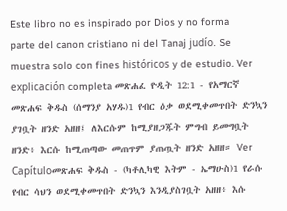Este libro no es inspirado por Dios y no forma parte del canon cristiano ni del Tanaj judío. Se muestra solo con fines históricos y de estudio. Ver explicación completa መጽሐፈ ዮዲት 12:1 - የአማርኛ መጽሐፍ ቅዱስ (ሰማንያ አሃዱ)1 የብር ዕቃ ወደሚቀመጥበት ድንኳን ያገቧት ዘንድ አዘዘ፤ ለእርሱም ከሚያዘጋጁት ምግብ ይመግቧት ዘንድ፥ እርሱ ከሚጠጣው መጠጥም ያጠጧት ዘንድ አዘዘ። Ver Capítuloመጽሐፍ ቅዱስ - (ካቶሊካዊ እትም - ኤማሁስ)1 የራሱ የብር ሳህን ወደሚቀመጥበት ድንኳን እንዲያስገቧት አዘዘ፥ እሱ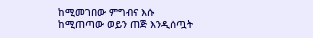ከሚመገበው ምግብና እሱ ከሚጠጣው ወይን ጠጅ እንዲሰጧት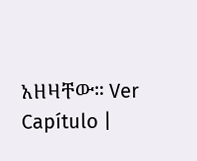አዘዛቸው። Ver Capítulo |